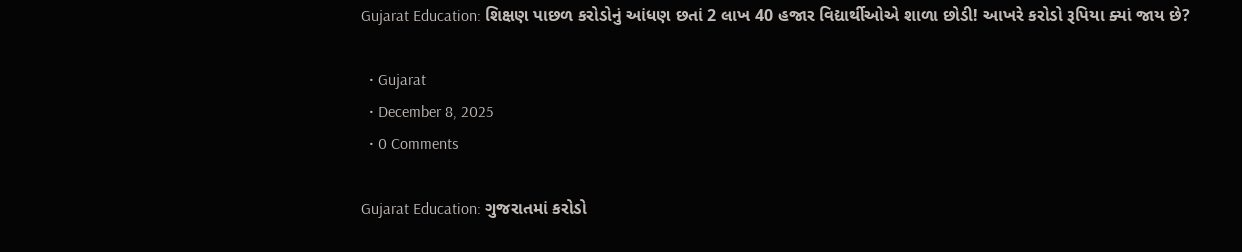Gujarat Education: શિક્ષણ પાછળ કરોડોનું આંધણ છતાં 2 લાખ 40 હજાર વિદ્યાર્થીઓએ શાળા છોડી! આખરે કરોડો રૂપિયા ક્યાં જાય છે?

  • Gujarat
  • December 8, 2025
  • 0 Comments

Gujarat Education: ગુજરાતમાં કરોડો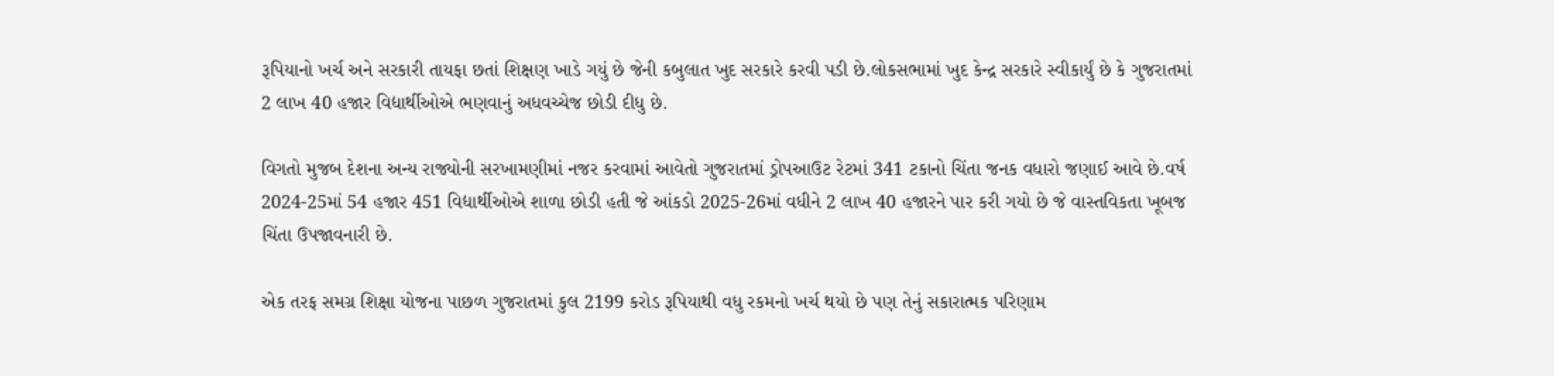રૂપિયાનો ખર્ચ અને સરકારી તાયફા છતાં શિક્ષણ ખાડે ગયું છે જેની કબુલાત ખુદ સરકારે કરવી પડી છે.લોકસભામાં ખુદ કેન્દ્ર સરકારે સ્વીકાર્યું છે કે ગુજરાતમાં 2 લાખ 40 હજાર વિદ્યાર્થીઓએ ભણવાનું અધવચ્ચેજ છોડી દીધુ છે.

વિગતો મુજબ દેશના અન્ય રાજ્યોની સરખામણીમાં નજર કરવામાં આવેતો ગુજરાતમાં ડ્રોપઆઉટ રેટમાં 341 ટકાનો ચિંતા જનક વધારો જણાઈ આવે છે.વર્ષ 2024-25માં 54 હજાર 451 વિદ્યાર્થીઓએ શાળા છોડી હતી જે આંકડો 2025-26માં વધીને 2 લાખ 40 હજારને પાર કરી ગયો છે જે વાસ્તવિકતા ખૂબજ ચિંતા ઉપજાવનારી છે.

એક તરફ સમગ્ર શિક્ષા યોજના પાછળ ગુજરાતમાં કુલ 2199 કરોડ રૂપિયાથી વધુ રકમનો ખર્ચ થયો છે પણ તેનું સકારાત્મક પરિણામ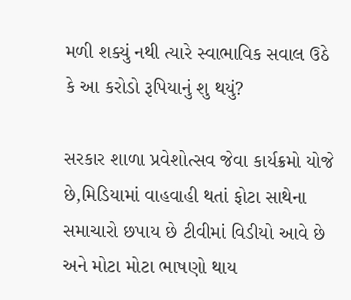મળી શક્યું નથી ત્યારે સ્વાભાવિક સવાલ ઉઠે કે આ કરોડો રૂપિયાનું શુ થયું?

સરકાર શાળા પ્રવેશોત્સવ જેવા કાર્યક્રમો યોજે છે,મિડિયામાં વાહવાહી થતાં ફોટા સાથેના સમાચારો છપાય છે ટીવીમાં વિડીયો આવે છે અને મોટા મોટા ભાષણો થાય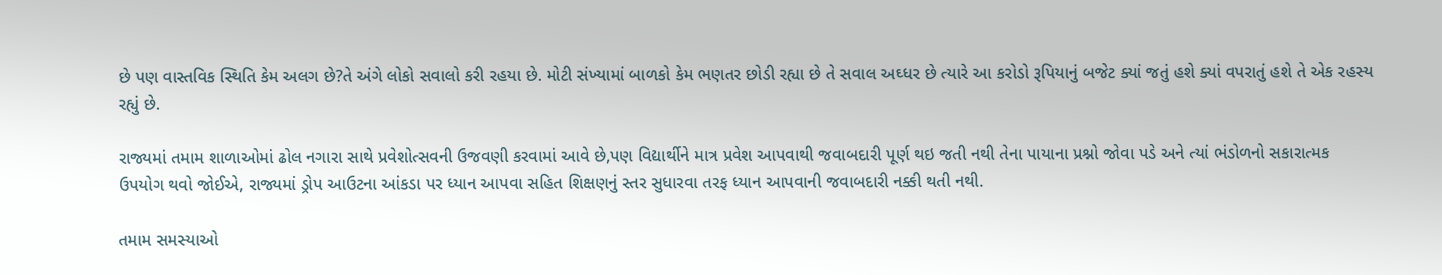છે પણ વાસ્તવિક સ્થિતિ કેમ અલગ છે?તે અંગે લોકો સવાલો કરી રહયા છે. મોટી સંખ્યામાં બાળકો કેમ ભણતર છોડી રહ્યા છે તે સવાલ અઘ્ધર છે ત્યારે આ કરોડો રૂપિયાનું બજેટ ક્યાં જતું હશે ક્યાં વપરાતું હશે તે એક રહસ્ય રહ્યું છે.

રાજ્યમાં તમામ શાળાઓમાં ઢોલ નગારા સાથે પ્રવેશોત્સવની ઉજવણી કરવામાં આવે છે,પણ વિદ્યાર્થીને માત્ર પ્રવેશ આપવાથી જવાબદારી પૂર્ણ થઇ જતી નથી તેના પાયાના પ્રશ્નો જોવા પડે અને ત્યાં ભંડોળનો સકારાત્મક ઉપયોગ થવો જોઈએ, રાજ્યમાં ડ્રોપ આઉટના આંકડા પર ધ્યાન આપવા સહિત શિક્ષણનું સ્તર સુધારવા તરફ ધ્યાન આપવાની જવાબદારી નક્કી થતી નથી.

તમામ સમસ્યાઓ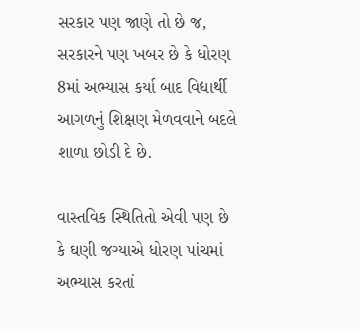સરકાર પણ જાણે તો છે જ, સરકારને પણ ખબર છે કે ધોરણ 8માં અભ્યાસ કર્યા બાદ વિદ્યાર્થી આગળનું શિક્ષણ મેળવવાને બદલે શાળા છોડી દે છે.

વાસ્તવિક સ્થિતિતો એવી પણ છે કે ઘણી જગ્યાએ ધોરણ પાંચમાં અભ્યાસ કરતાં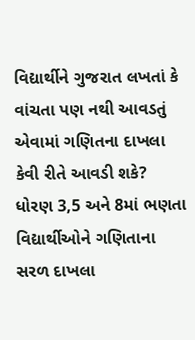વિદ્યાર્થીને ગુજરાત લખતાં કે વાંચતા પણ નથી આવડતું એવામાં ગણિતના દાખલા કેવી રીતે આવડી શકે? ધોરણ 3,5 અને 8માં ભણતા વિદ્યાર્થીઓને ગણિતાના સરળ દાખલા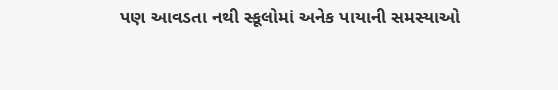પણ આવડતા નથી સ્કૂલોમાં અનેક પાયાની સમસ્યાઓ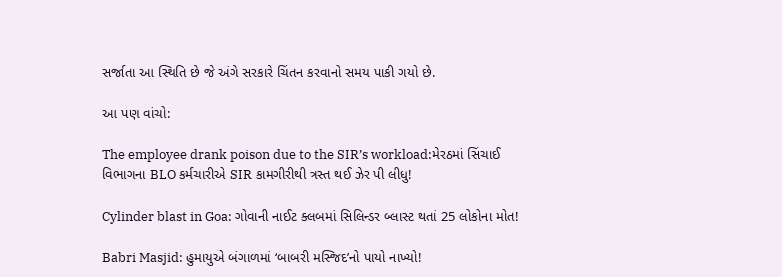સર્જાતા આ સ્થિતિ છે જે અંગે સરકારે ચિંતન કરવાનો સમય પાકી ગયો છે.

આ પણ વાંચો:

The employee drank poison due to the SIR’s workload:મેરઠમાં સિંચાઈ વિભાગના BLO કર્મચારીએ SIR કામગીરીથી ત્રસ્ત થઈ ઝેર પી લીધુ!

Cylinder blast in Goa: ગોવાની નાઈટ ક્લબમાં સિલિન્ડર બ્લાસ્ટ થતાં 25 લોકોના મોત!

Babri Masjid: હુમાયુએ બંગાળમાં ‘બાબરી મસ્જિદ’નો પાયો નાખ્યો!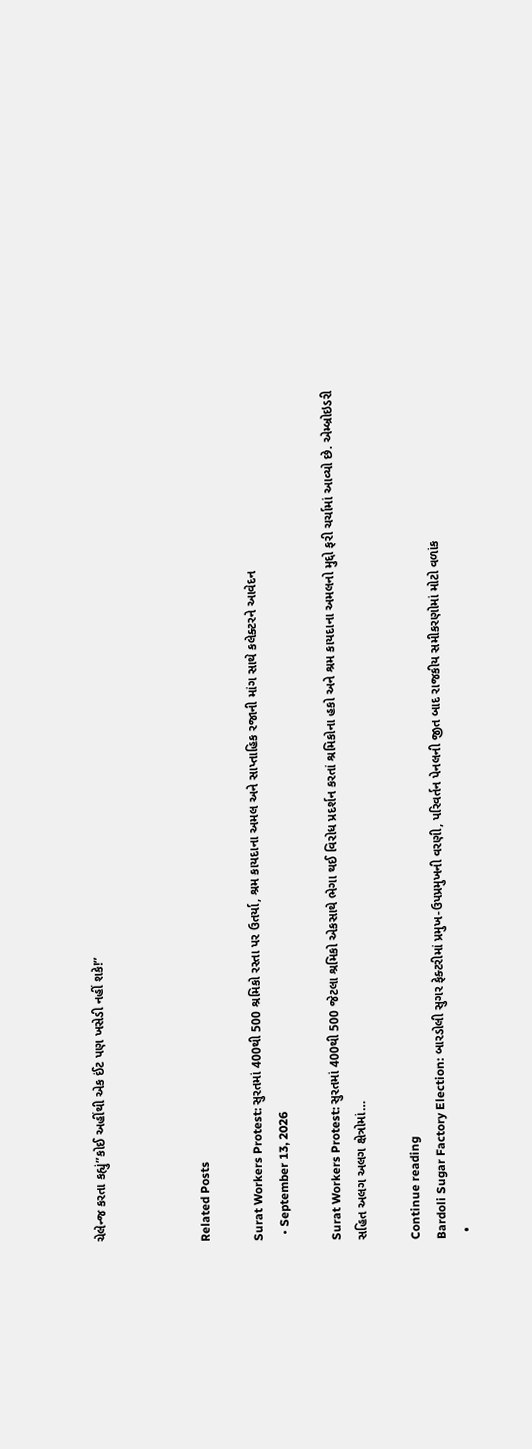ચેલેન્જ કરતા કહ્યું”કોઈ અહીંથી એક ઈંટ પણ ખસેડી નહીં શકે!”



Related Posts

Surat Workers Protest: સુરતમાં 400થી 500 શ્રમિકો રસ્તા પર ઉતર્યા, શ્રમ કાયદાના અમલ અને સાપ્તાહિક રજાની માંગ સાથે કલેક્ટરને આવેદન
  • September 13, 2026

Surat Workers Protest: સુરતમાં 400થી 500 જેટલા શ્રમિકો એકસાથે ભેગા થઈ વિરોધ પ્રદર્શન કરતાં શ્રમિકોના હકો અને શ્રમ કાયદાના અમલનો મુદ્દો ફરી ચર્ચામાં આવ્યો છે. એમ્બ્રોઇડરી સહિત અલગ અલગ ક્ષેત્રોમાં…

Continue reading
Bardoli Sugar Factory Election: બારડોલી સુગર ફેક્ટરીમાં પ્રમુખ-ઉપપ્રમુખની વરણી, પરિવર્તન પેનલની જીત બાદ રાજકીય સમીકરણોમાં મોટો વળાંક
  •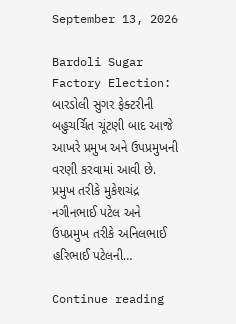September 13, 2026

Bardoli Sugar Factory Election: બારડોલી સુગર ફેક્ટરીની બહુચર્ચિત ચૂંટણી બાદ આજે આખરે પ્રમુખ અને ઉપપ્રમુખની વરણી કરવામાં આવી છે. પ્રમુખ તરીકે મુકેશચંદ્ર નગીનભાઈ પટેલ અને ઉપપ્રમુખ તરીકે અનિલભાઈ હરિભાઈ પટેલની…

Continue reading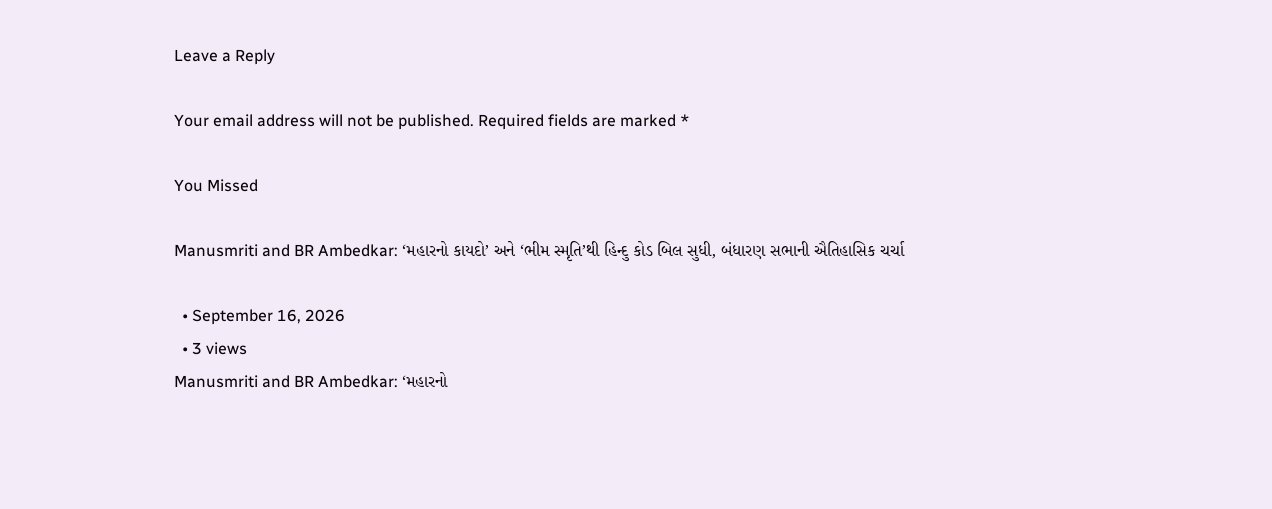Leave a Reply

Your email address will not be published. Required fields are marked *

You Missed

Manusmriti and BR Ambedkar: ‘મહારનો કાયદો’ અને ‘ભીમ સ્મૃતિ’થી હિન્દુ કોડ બિલ સુધી, બંધારણ સભાની ઐતિહાસિક ચર્ચા

  • September 16, 2026
  • 3 views
Manusmriti and BR Ambedkar: ‘મહારનો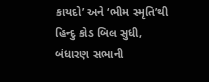કાયદો’ અને ‘ભીમ સ્મૃતિ’થી હિન્દુ કોડ બિલ સુધી, બંધારણ સભાની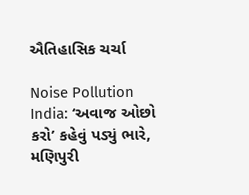ઐતિહાસિક ચર્ચા

Noise Pollution India: ‘અવાજ ઓછો કરો’ કહેવું પડ્યું ભારે, મણિપુરી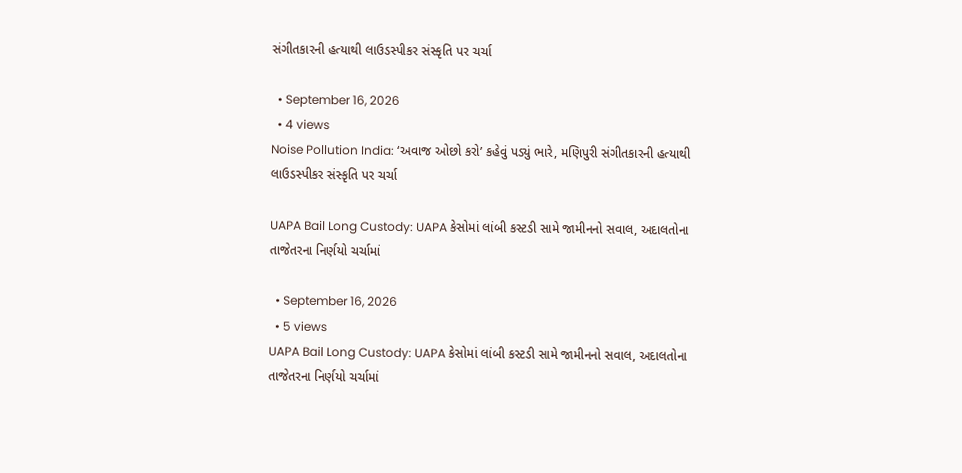સંગીતકારની હત્યાથી લાઉડસ્પીકર સંસ્કૃતિ પર ચર્ચા

  • September 16, 2026
  • 4 views
Noise Pollution India: ‘અવાજ ઓછો કરો’ કહેવું પડ્યું ભારે, મણિપુરી સંગીતકારની હત્યાથી લાઉડસ્પીકર સંસ્કૃતિ પર ચર્ચા

UAPA Bail Long Custody: UAPA કેસોમાં લાંબી કસ્ટડી સામે જામીનનો સવાલ, અદાલતોના તાજેતરના નિર્ણયો ચર્ચામાં

  • September 16, 2026
  • 5 views
UAPA Bail Long Custody: UAPA કેસોમાં લાંબી કસ્ટડી સામે જામીનનો સવાલ, અદાલતોના તાજેતરના નિર્ણયો ચર્ચામાં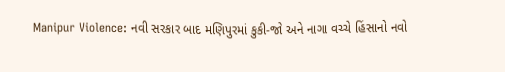Manipur Violence: નવી સરકાર બાદ મણિપુરમાં કુકી-જો અને નાગા વચ્ચે હિંસાનો નવો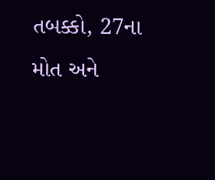તબક્કો, 27ના મોત અને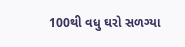100થી વધુ ઘરો સળગ્યા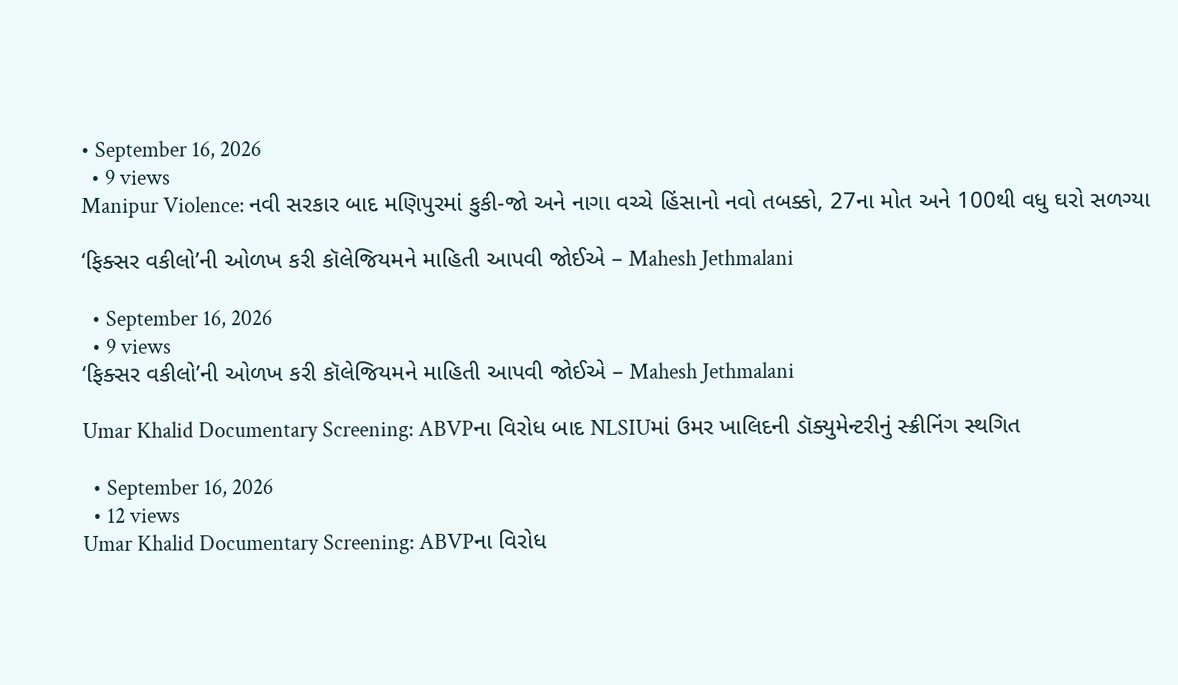• September 16, 2026
  • 9 views
Manipur Violence: નવી સરકાર બાદ મણિપુરમાં કુકી-જો અને નાગા વચ્ચે હિંસાનો નવો તબક્કો, 27ના મોત અને 100થી વધુ ઘરો સળગ્યા

‘ફિક્સર વકીલો’ની ઓળખ કરી કૉલેજિયમને માહિતી આપવી જોઈએ – Mahesh Jethmalani

  • September 16, 2026
  • 9 views
‘ફિક્સર વકીલો’ની ઓળખ કરી કૉલેજિયમને માહિતી આપવી જોઈએ – Mahesh Jethmalani

Umar Khalid Documentary Screening: ABVPના વિરોધ બાદ NLSIUમાં ઉમર ખાલિદની ડૉક્યુમેન્ટરીનું સ્ક્રીનિંગ સ્થગિત

  • September 16, 2026
  • 12 views
Umar Khalid Documentary Screening: ABVPના વિરોધ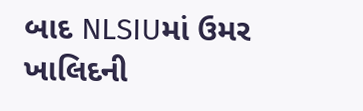બાદ NLSIUમાં ઉમર ખાલિદની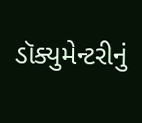ડૉક્યુમેન્ટરીનું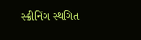સ્ક્રીનિંગ સ્થગિત